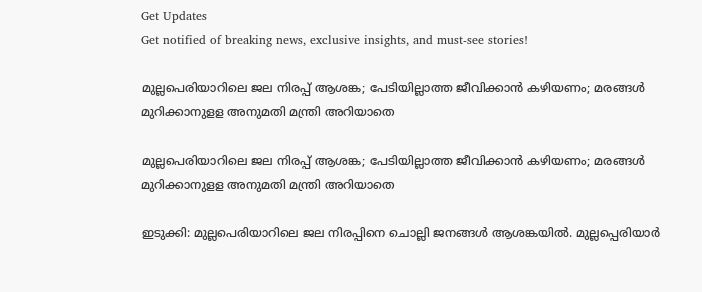Get Updates
Get notified of breaking news, exclusive insights, and must-see stories!

മുല്ലപെരിയാറിലെ ജല നിരപ്പ് ആശങ്ക; പേടിയില്ലാത്ത ജീവിക്കാൻ കഴിയണം; മരങ്ങൾ മുറിക്കാനുളള അനുമതി മന്ത്രി അറിയാതെ

മുല്ലപെരിയാറിലെ ജല നിരപ്പ് ആശങ്ക; പേടിയില്ലാത്ത ജീവിക്കാൻ കഴിയണം; മരങ്ങൾ മുറിക്കാനുളള അനുമതി മന്ത്രി അറിയാതെ

ഇടുക്കി: മുല്ലപെരിയാറിലെ ജല നിരപ്പിനെ ചൊല്ലി ജനങ്ങൾ ആശങ്കയിൽ. മുല്ലപ്പെരിയാർ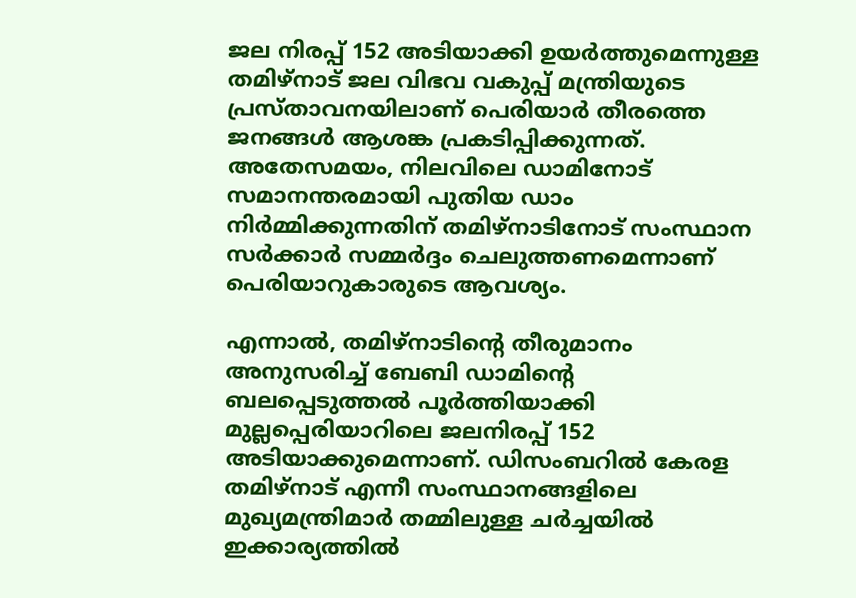ജല നിരപ്പ് 152 അടിയാക്കി ഉയർത്തുമെന്നുള്ള തമിഴ്നാട് ജല വിഭവ വകുപ്പ് മന്ത്രിയുടെ പ്രസ്താവനയിലാണ് പെരിയാർ തീരത്തെ ജനങ്ങൾ ആശങ്ക പ്രകടിപ്പിക്കുന്നത്. അതേസമയം, നിലവിലെ ഡാമിനോട് സമാനന്തരമായി പുതിയ ഡാം നിർമ്മിക്കുന്നതിന് തമിഴ്നാടിനോട് സംസ്ഥാന സർക്കാർ സമ്മർദ്ദം ചെലുത്തണമെന്നാണ് പെരിയാറുകാരുടെ ആവശ്യം.

എന്നാൽ, തമിഴ്നാടിന്റെ തീരുമാനം അനുസരിച്ച് ബേബി ഡാമിന്‍റെ ബലപ്പെടുത്തൽ പൂർത്തിയാക്കി മുല്ലപ്പെരിയാറിലെ ജലനിരപ്പ് 152 അടിയാക്കുമെന്നാണ്. ഡിസംബറിൽ കേരള തമിഴ്നാട് എന്നീ സംസ്ഥാനങ്ങളിലെ മുഖ്യമന്ത്രിമാർ തമ്മിലുള്ള ചർച്ചയിൽ ഇക്കാര്യത്തിൽ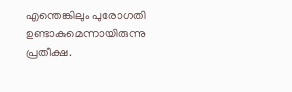എന്തെങ്കിലും പുരോഗതി ഉണ്ടാകുമെന്നായിരുന്നു പ്രതീക്ഷ.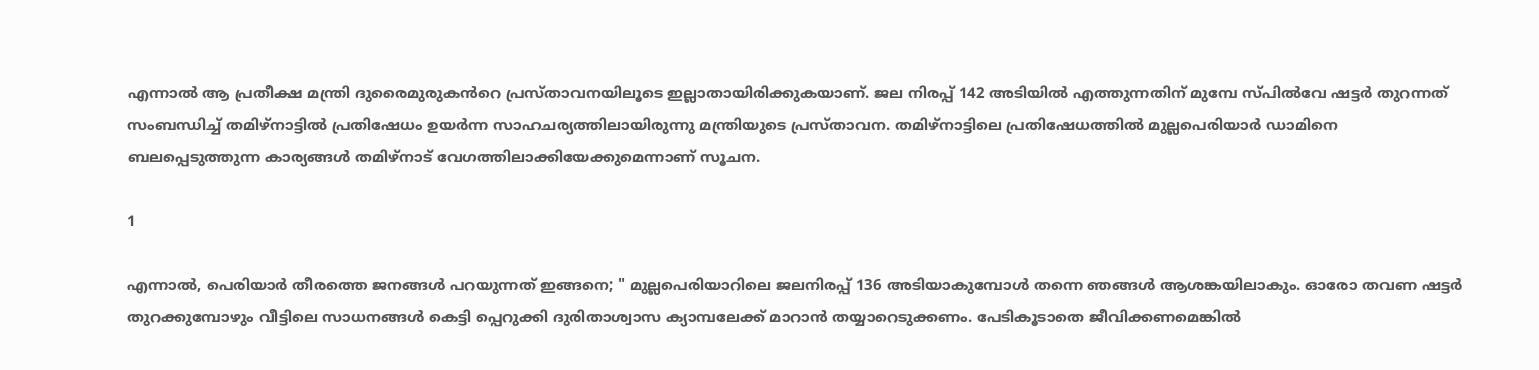എന്നാൽ ആ പ്രതീക്ഷ മന്ത്രി ദുരൈമുരുകൻറെ പ്രസ്താവനയിലൂടെ ഇല്ലാതായിരിക്കുകയാണ്. ജല നിരപ്പ് 142 അടിയിൽ എത്തുന്നതിന് മുമ്പേ സ്പിൽവേ ഷട്ടർ തുറന്നത് സംബന്ധിച്ച് തമിഴ്നാട്ടിൽ പ്രതിഷേധം ഉയർന്ന സാഹചര്യത്തിലായിരുന്നു മന്ത്രിയുടെ പ്രസ്താവന. തമിഴ്നാട്ടിലെ പ്രതിഷേധത്തിൽ മുല്ലപെരിയാർ ഡാമിനെ ബലപ്പെടുത്തുന്ന കാര്യങ്ങൾ തമിഴ്നാട് വേഗത്തിലാക്കിയേക്കുമെന്നാണ് സൂചന.

1

എന്നാൽ, പെരിയാർ തീരത്തെ ജനങ്ങൾ പറയുന്നത് ഇങ്ങനെ; " മുല്ലപെരിയാറിലെ ജലനിരപ്പ് 136 അടിയാകുമ്പോൾ തന്നെ ഞങ്ങൾ ആശങ്കയിലാകും. ഓരോ തവണ ഷട്ടർ തുറക്കുമ്പോഴും വീട്ടിലെ സാധനങ്ങൾ കെട്ടി പ്പെറുക്കി ദുരിതാശ്വാസ ക്യാമ്പലേക്ക് മാറാൻ തയ്യാറെടുക്കണം. പേടികൂടാതെ ജീവിക്കണമെങ്കിൽ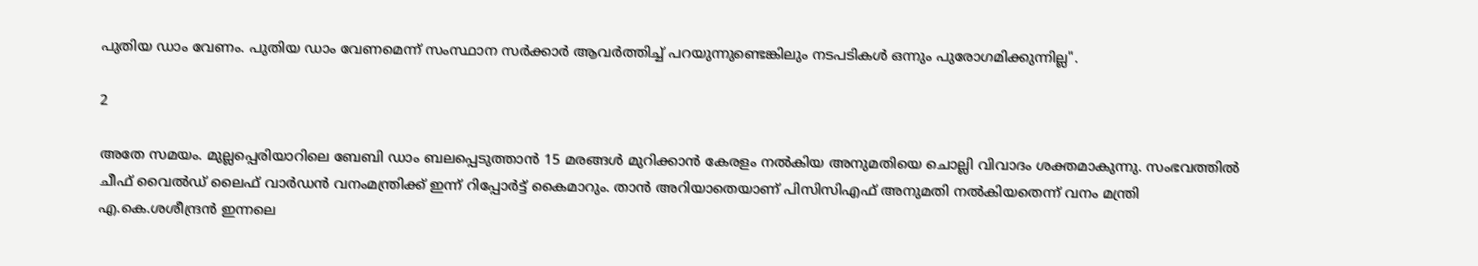പുതിയ ഡാം വേണം. പുതിയ ഡാം വേണമെന്ന് സംസ്ഥാന സർക്കാർ ആവർത്തിച്ച് പറയുന്നുണ്ടെങ്കിലും നടപടികൾ ഒന്നും പുരോഗമിക്കുന്നില്ല".

2

അതേ സമയം. മുല്ലപ്പെരിയാറിലെ ബേബി ഡാം ബലപ്പെടുത്താൻ 15 മരങ്ങൾ മുറിക്കാൻ കേരളം നൽകിയ അനുമതിയെ ചൊല്ലി വിവാദം ശക്തമാകുന്നു. സംഭവത്തിൽ ചീഫ് വൈൽഡ് ലൈഫ് വാർഡൻ വനംമന്ത്രിക്ക് ഇന്ന് റിപ്പോർട്ട് കൈമാറും. താൻ അറിയാതെയാണ് പിസിസിഎഫ് അനുമതി നൽകിയതെന്ന് വനം മന്ത്രി എ.കെ.ശശീന്ദ്രൻ ഇന്നലെ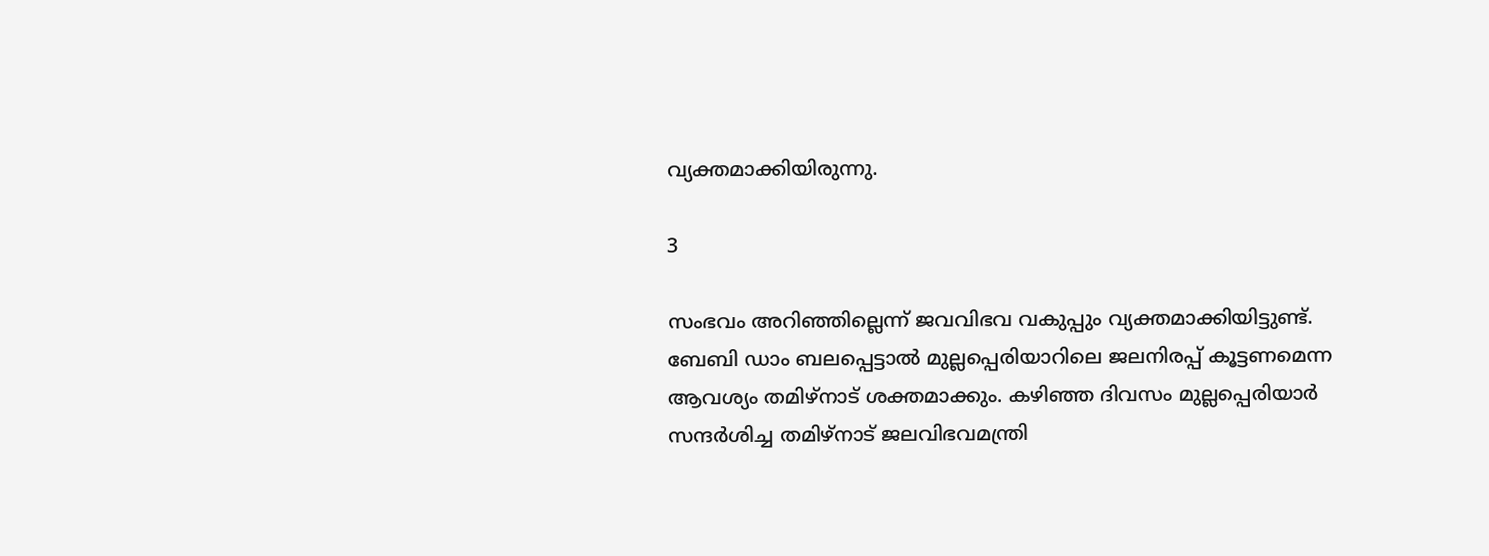വ്യക്തമാക്കിയിരുന്നു.

3

സംഭവം അറിഞ്ഞില്ലെന്ന് ജവവിഭവ വകുപ്പും വ്യക്തമാക്കിയിട്ടുണ്ട്. ബേബി ഡാം ബലപ്പെട്ടാൽ മുല്ലപ്പെരിയാറിലെ ജലനിരപ്പ് കൂട്ടണമെന്ന ആവശ്യം തമിഴ്നാട് ശക്തമാക്കും. കഴിഞ്ഞ ദിവസം മുല്ലപ്പെരിയാർ സന്ദർശിച്ച തമിഴ്നാട് ജലവിഭവമന്ത്രി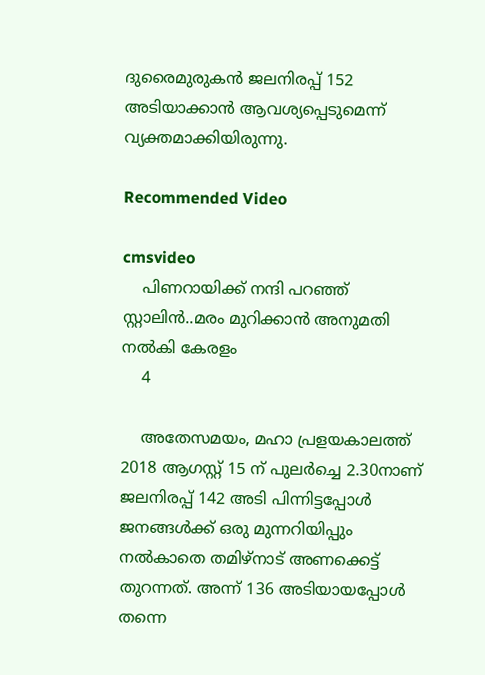ദുരൈമുരുകൻ ജലനിരപ്പ് 152 അടിയാക്കാൻ ആവശ്യപ്പെടുമെന്ന് വ്യക്തമാക്കിയിരുന്നു.

Recommended Video

cmsvideo
    പിണറായിക്ക് നന്ദി പറഞ്ഞ് സ്റ്റാലിൻ..മരം മുറിക്കാൻ അനുമതി നൽകി കേരളം
    4

    അതേസമയം, മഹാ പ്രളയകാലത്ത് 2018 ആഗസ്റ്റ് 15 ന് പുലർച്ചെ 2.30നാണ് ജലനിരപ്പ് 142 അടി പിന്നിട്ടപ്പോൾ ജനങ്ങൾക്ക് ഒരു മുന്നറിയിപ്പും നൽകാതെ തമിഴ്നാട് അണക്കെട്ട് തുറന്നത്. അന്ന് 136 അടിയായപ്പോൾ തന്നെ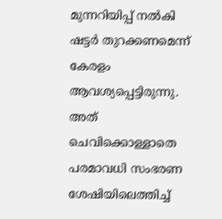മുന്നറിയിപ്പ് നൽകി ഷട്ടർ തുറക്കണമെന്ന് കേരളം ആവശ്യപ്പെട്ടിരുന്നു. അത് ചെവിക്കൊള്ളാതെ പരമാവധി സംഭരണ ശേഷിയിലെത്തിച്ച്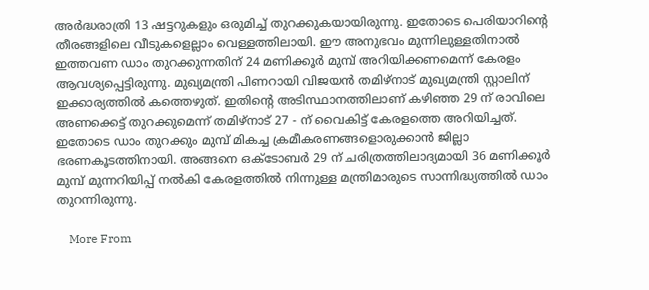അർദ്ധരാത്രി 13 ഷട്ടറുകളും ഒരുമിച്ച് തുറക്കുകയായിരുന്നു. ഇതോടെ പെരിയാറിന്റെ തീരങ്ങളിലെ വീടുകളെല്ലാം വെള്ളത്തിലായി. ഈ അനുഭവം മുന്നിലുള്ളതിനാൽ ഇത്തവണ ഡാം തുറക്കുന്നതിന് 24 മണിക്കൂർ മുമ്പ് അറിയിക്കണമെന്ന് കേരളം ആവശ്യപ്പെട്ടിരുന്നു. മുഖ്യമന്ത്രി പിണറായി വിജയൻ തമിഴ്നാട് മുഖ്യമന്ത്രി സ്റ്റാലിന് ഇക്കാര്യത്തിൽ കത്തെഴുത്. ഇതിന്റെ അടിസ്ഥാനത്തിലാണ് കഴിഞ്ഞ 29 ന് രാവിലെ അണക്കെട്ട് തുറക്കുമെന്ന് തമിഴ്നാട് 27 - ന് വൈകിട്ട് കേരളത്തെ അറിയിച്ചത്. ഇതോടെ ഡാം തുറക്കും മുമ്പ് മികച്ച ക്രമീകരണങ്ങളൊരുക്കാൻ ജില്ലാ ഭരണകൂടത്തിനായി. അങ്ങനെ ഒക്ടോബർ 29 ന് ചരിത്രത്തിലാദ്യമായി 36 മണിക്കൂർ മുമ്പ് മുന്നറിയിപ്പ് നൽകി കേരളത്തിൽ നിന്നുള്ള മന്ത്രിമാരുടെ സാന്നിദ്ധ്യത്തിൽ ഡാം തുറന്നിരുന്നു.

    More From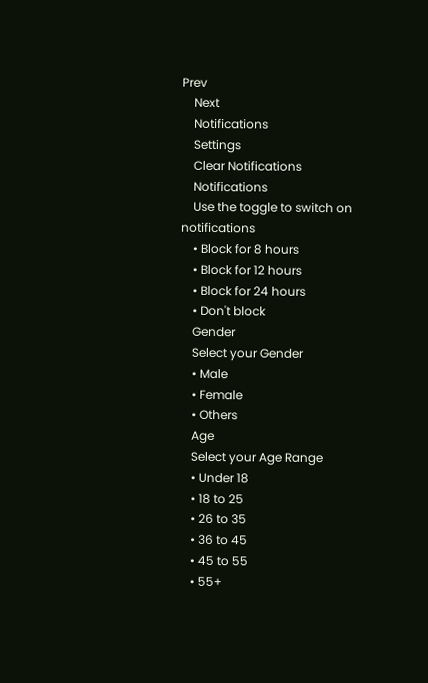Prev
    Next
    Notifications
    Settings
    Clear Notifications
    Notifications
    Use the toggle to switch on notifications
    • Block for 8 hours
    • Block for 12 hours
    • Block for 24 hours
    • Don't block
    Gender
    Select your Gender
    • Male
    • Female
    • Others
    Age
    Select your Age Range
    • Under 18
    • 18 to 25
    • 26 to 35
    • 36 to 45
    • 45 to 55
    • 55+